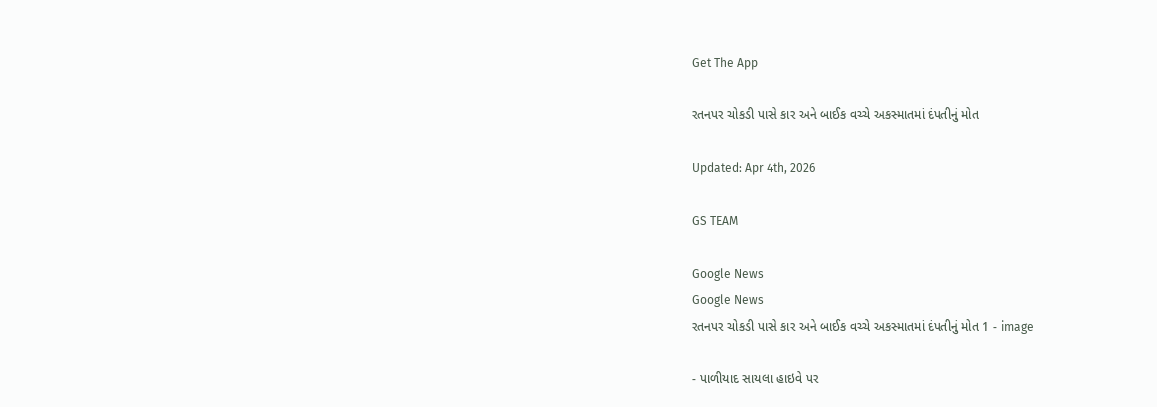Get The App

રતનપર ચોકડી પાસે કાર અને બાઈક વચ્ચે અકસ્માતમાં દંપતીનું મોત

Updated: Apr 4th, 2026

GS TEAM

Google News
Google News
રતનપર ચોકડી પાસે કાર અને બાઈક વચ્ચે અકસ્માતમાં દંપતીનું મોત 1 - image

- પાળીયાદ સાયલા હાઇવે પર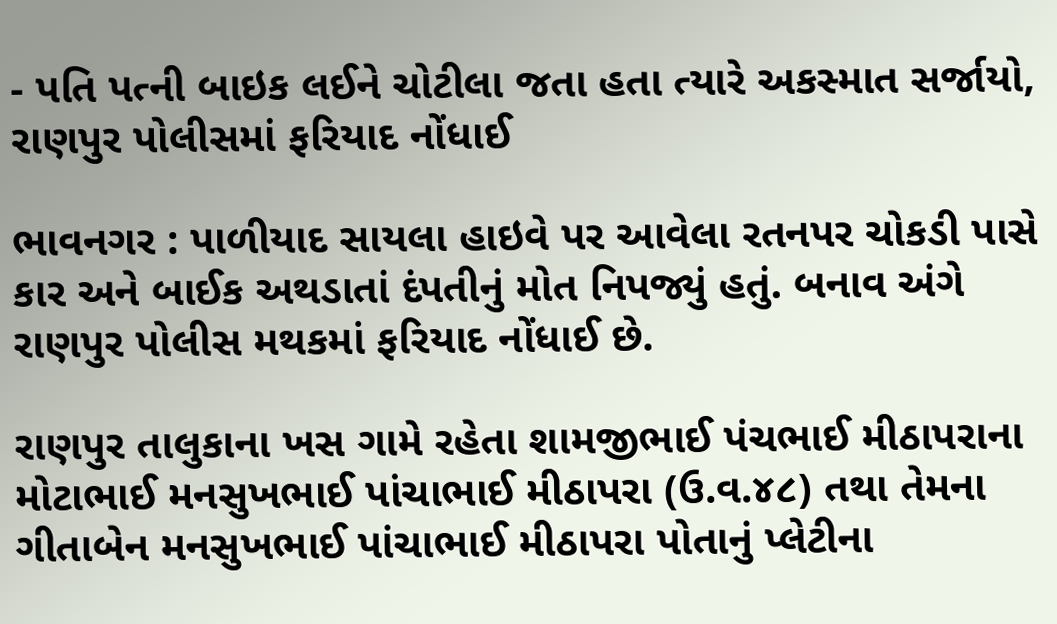- પતિ પત્ની બાઇક લઈને ચોટીલા જતા હતા ત્યારે અકસ્માત સર્જાયો, રાણપુર પોલીસમાં ફરિયાદ નોંધાઈ

ભાવનગર : પાળીયાદ સાયલા હાઇવે પર આવેલા રતનપર ચોકડી પાસે કાર અને બાઈક અથડાતાં દંપતીનું મોત નિપજ્યું હતું. બનાવ અંગે રાણપુર પોલીસ મથકમાં ફરિયાદ નોંધાઈ છે.

રાણપુર તાલુકાના ખસ ગામે રહેતા શામજીભાઈ પંચભાઈ મીઠાપરાના મોટાભાઈ મનસુખભાઈ પાંચાભાઈ મીઠાપરા (ઉ.વ.૪૮) તથા તેમના ગીતાબેન મનસુખભાઈ પાંચાભાઈ મીઠાપરા પોતાનું પ્લેટીના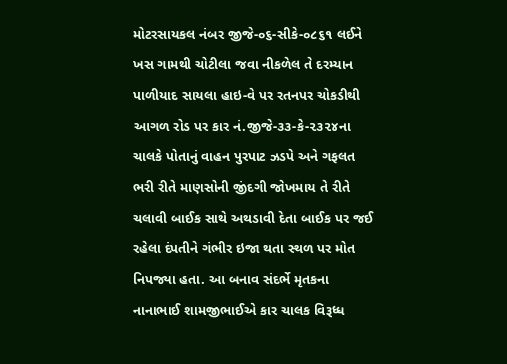મોટરસાયકલ નંબર જીજે-૦૬-સીકે-૦૮૬૧ લઈને ખસ ગામથી ચોટીલા જવા નીકળેલ તે દરમ્યાન પાળીયાદ સાયલા હાઇ-વે પર રતનપર ચોકડીથી આગળ રોડ પર કાર નં.જીજે-૩૩-કે-૨૩૨૪ના ચાલકે પોતાનું વાહન પુરપાટ ઝડપે અને ગફલત ભરી રીતે માણસોની જીંદગી જોખમાય તે રીતે ચલાવી બાઈક સાથે અથડાવી દેતા બાઈક પર જઈ રહેલા દંપતીને ગંભીર ઇજા થતા સ્થળ પર મોત નિપજ્યા હતા. આ બનાવ સંદર્ભે મૃતકના નાનાભાઈ શામજીભાઈએ કાર ચાલક વિરૂધ્ધ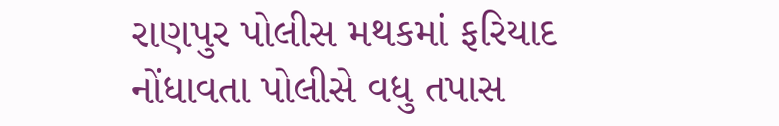રાણપુર પોલીસ મથકમાં ફરિયાદ નોંધાવતા પોલીસે વધુ તપાસ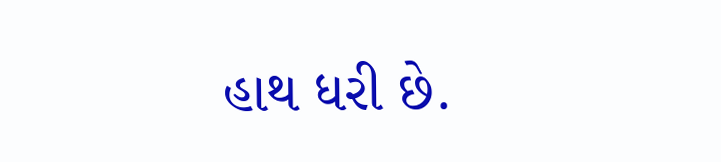હાથ ધરી છે.